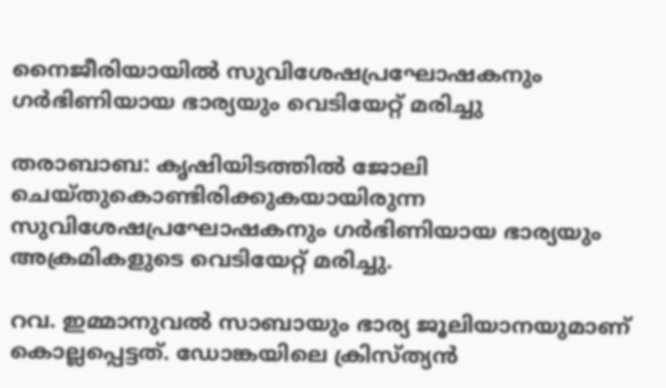നൈജീരിയായില്‍ സുവിശേഷപ്രഘോഷകനും ഗര്‍ഭിണിയായ ഭാര്യയും വെടിയേറ്റ് മരിച്ചു

തരാബാബ: കൃഷിയിടത്തില്‍ ജോലി ചെയ്തുകൊണ്ടിരിക്കുകയായിരുന്ന സുവിശേഷപ്രഘോഷകനും ഗര്‍ഭിണിയായ ഭാര്യയും അക്രമികളുടെ വെടിയേറ്റ് മരിച്ചു.

റവ. ഇമ്മാനുവല്‍ സാബായും ഭാര്യ ജൂലിയാനയുമാണ് കൊല്ലപ്പെട്ടത്. ഡോങ്കയിലെ ക്രിസ്ത്യന്‍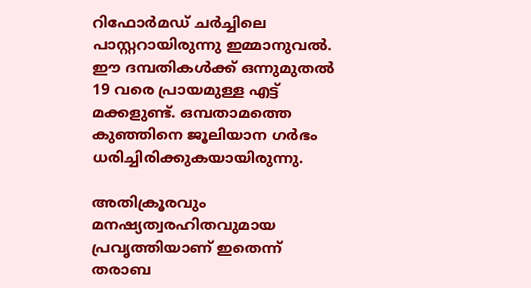റിഫോര്‍മഡ് ചര്‍ച്ചിലെ പാസ്റ്ററായിരുന്നു ഇമ്മാനുവല്‍. ഈ ദമ്പതികള്‍ക്ക് ഒന്നുമുതല്‍ 19 വരെ പ്രായമുള്ള എട്ട് മക്കളുണ്ട്. ഒമ്പതാമത്തെ കുഞ്ഞിനെ ജൂലിയാന ഗര്‍ഭം ധരിച്ചിരിക്കുകയായിരുന്നു.

അതിക്രൂരവും മനഷ്യത്വരഹിതവുമായ പ്രവൃത്തിയാണ് ഇതെന്ന് തരാബ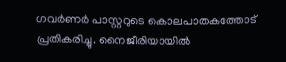ഗവര്‍ണര്‍ പാസ്റ്ററുടെ കൊലപാതകത്തോട് പ്രതികരിച്ചു. നൈജീരിയായില്‍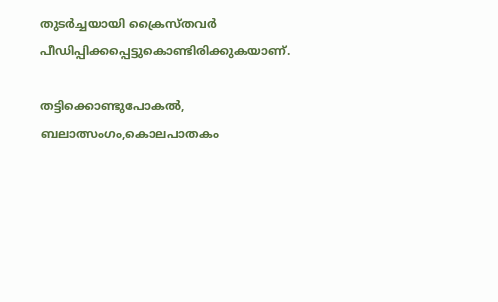തുടര്‍ച്ചയായി ക്രൈസ്തവര്‍ പീഡിപ്പിക്കപ്പെട്ടുകൊണ്ടിരിക്കുകയാണ്.

തട്ടിക്കൊണ്ടുപോകല്‍, ബലാത്സംഗം,കൊലപാതകം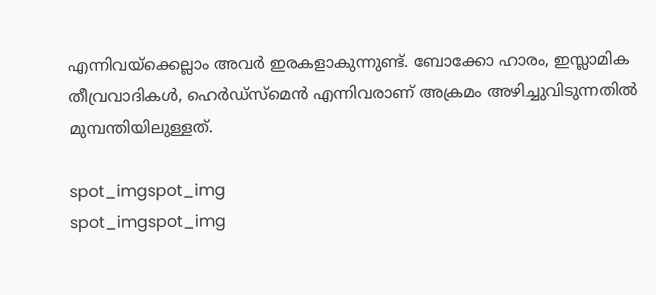എന്നിവയ്‌ക്കെല്ലാം അവര്‍ ഇരകളാകുന്നുണ്ട്. ബോക്കോ ഹാരം, ഇസ്ലാമിക തീവ്രവാദികള്‍, ഹെര്‍ഡ്‌സ്‌മെന്‍ എന്നിവരാണ് അക്രമം അഴിച്ചുവിടുന്നതില്‍ മുമ്പന്തിയിലുള്ളത്.

spot_imgspot_img
spot_imgspot_img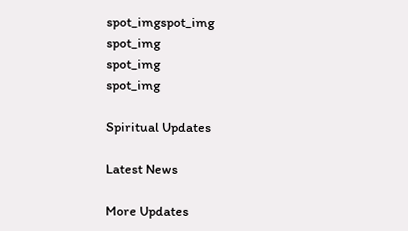spot_imgspot_img
spot_img
spot_img
spot_img

Spiritual Updates

Latest News

More Updates